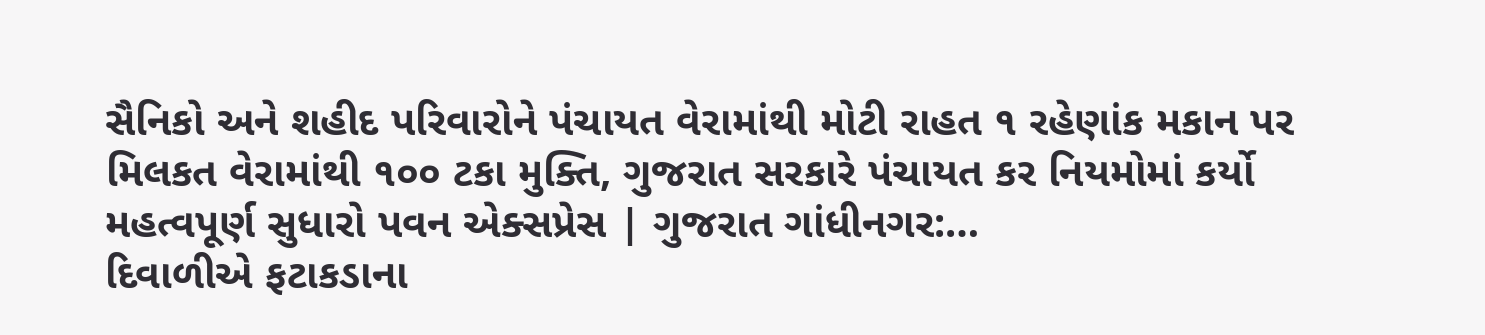સૈનિકો અને શહીદ પરિવારોને પંચાયત વેરામાંથી મોટી રાહત ૧ રહેણાંક મકાન પર મિલકત વેરામાંથી ૧૦૦ ટકા મુક્તિ, ગુજરાત સરકારે પંચાયત કર નિયમોમાં કર્યો મહત્વપૂર્ણ સુધારો પવન એક્સપ્રેસ | ગુજરાત ગાંધીનગર:…
દિવાળીએ ફટાકડાના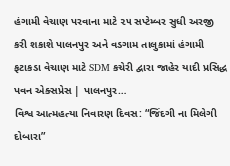હંગામી વેચાણ પરવાના માટે ૨૫ સપ્ટેમ્બર સુધી અરજી કરી શકાશે પાલનપુર અને વડગામ તાલુકામાં હંગામી ફટાકડા વેચાણ માટે SDM કચેરી દ્વારા જાહેર યાદી પ્રસિદ્ધ પવન એક્સપ્રેસ | પાલનપુર…
વિશ્વ આત્મહત્યા નિવારણ દિવસ: “જિંદગી ના મિલેગી દોબારા”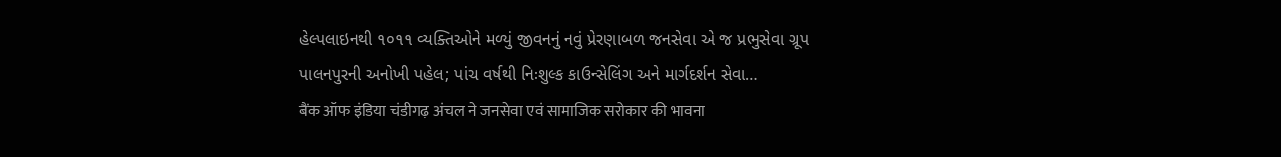હેલ્પલાઇનથી ૧૦૧૧ વ્યક્તિઓને મળ્યું જીવનનું નવું પ્રેરણાબળ જનસેવા એ જ પ્રભુસેવા ગ્રૂપ પાલનપુરની અનોખી પહેલ; પાંચ વર્ષથી નિઃશુલ્ક કાઉન્સેલિંગ અને માર્ગદર્શન સેવા…
बैंक ऑफ इंडिया चंडीगढ़ अंचल ने जनसेवा एवं सामाजिक सरोकार की भावना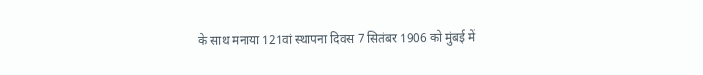के साथ मनाया 121वां स्थापना दिवस 7 सितंबर 1906 को मुंबई में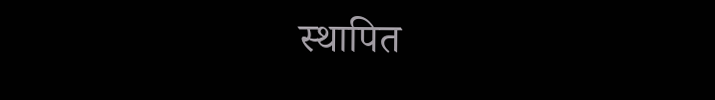स्थापित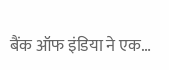बैंक ऑफ इंडिया ने एक…